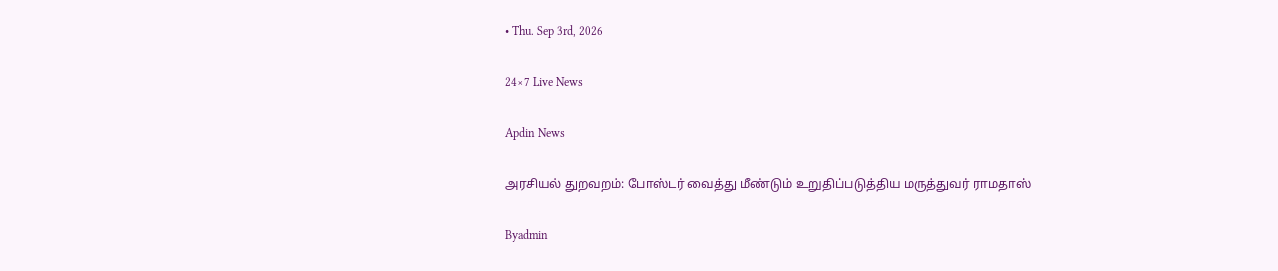• Thu. Sep 3rd, 2026

24×7 Live News

Apdin News

அரசியல் துறவறம்: போஸ்டர் வைத்து மீண்டும் உறுதிப்படுத்திய மருத்துவர் ராமதாஸ்

Byadmin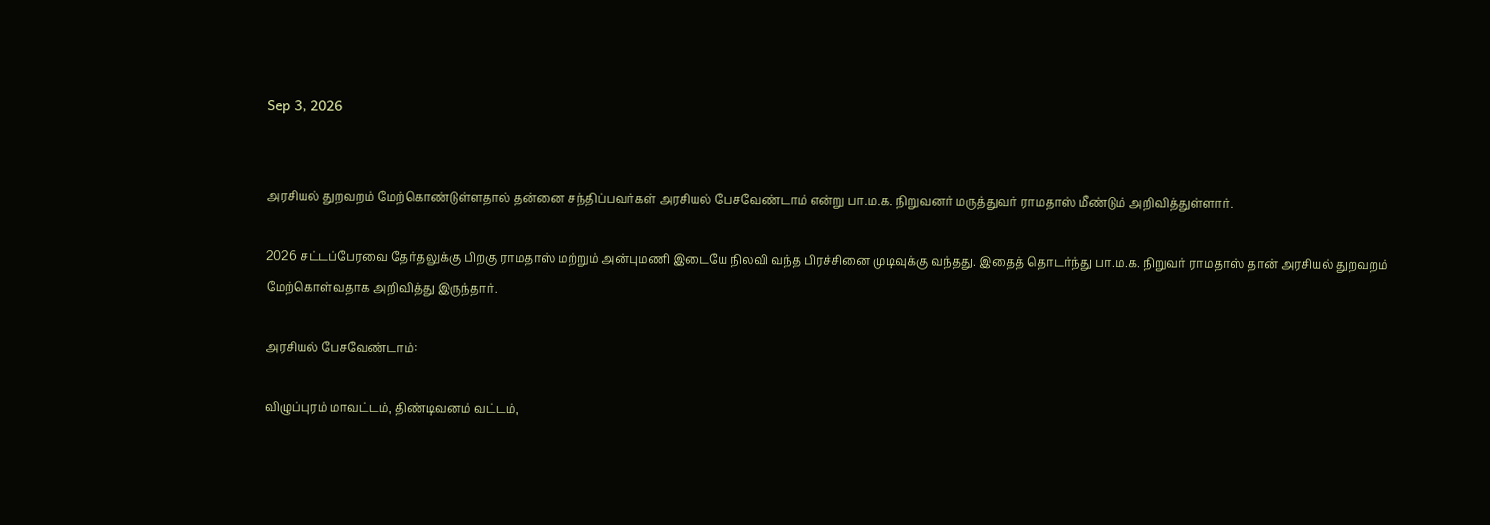Sep 3, 2026


அரசியல் துறவறம் மேற்கொண்டுள்ளதால் தன்னை சந்திப்பவர்கள் அரசியல் பேசவேண்டாம் என்று பா.ம.க. நிறுவனர் மருத்துவர் ராமதாஸ் மீண்டும் அறிவித்துள்ளார்.

2026 சட்டப்பேரவை தேர்தலுக்கு பிறகு ராமதாஸ் மற்றும் அன்புமணி இடையே நிலவி வந்த பிரச்சினை முடிவுக்கு வந்தது. இதைத் தொடர்ந்து பா.ம.க. நிறுவர் ராமதாஸ் தான் அரசியல் துறவறம் மேற்கொள்வதாக அறிவித்து இருந்தார்.

அரசியல் பேசவேண்டாம்:

விழுப்புரம் மாவட்டம், திண்டிவனம் வட்டம்,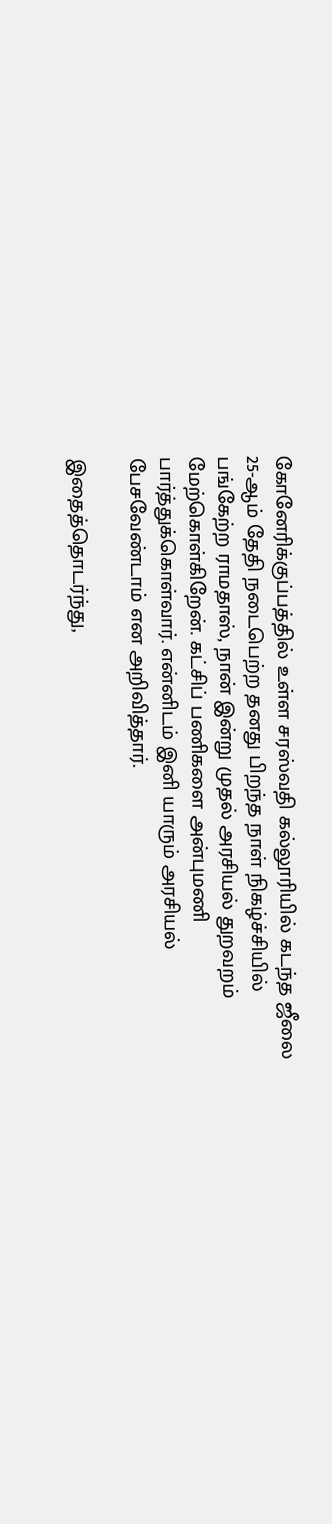கோனேரிக்குப்பத்தில் உள்ள சரஸ்வதி கல்லூரியில் கடந்த ஜீலை 25-ஆம் தேதி நடைபெற்ற தனது பிறந்த நாள் நிகழ்ச்சியில் பங்கேற்ற ராமதாஸ், நான் இன்று முதல் அரசியல் துறவறம் மேற்கொள்கிறேன். கட்சிப் பணிகளை அன்புமணி பார்த்துக்கொள்வார். என்னிடம் இனி யாரும் அரசியல் பேசவேண்டாம் என அறிவித்தார்.

இதைத்தொடர்ந்து,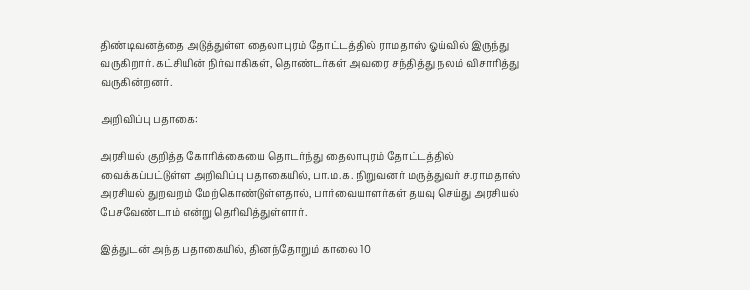திண்டிவனத்தை அடுத்துள்ள தைலாபுரம் தோட்டத்தில் ராமதாஸ் ஓய்வில் இருந்து வருகிறார். கட்சியின் நிர்வாகிகள், தொண்டர்கள் அவரை சந்தித்து நலம் விசாரித்து வருகின்றனர்.

அறிவிப்பு பதாகை:

அரசியல் குறித்த கோரிக்கையை தொடர்ந்து தைலாபுரம் தோட்டத்தில் வைக்கப்பட்டுள்ள அறிவிப்பு பதாகையில், பா.ம.க. நிறுவனர் மருத்துவர் ச.ராமதாஸ் அரசியல் துறவறம் மேற்கொண்டுள்ளதால், பார்வையாளர்கள் தயவு செய்து அரசியல் பேசவேண்டாம் என்று தெரிவித்துள்ளார்.

இத்துடன் அந்த பதாகையில், தினந்தோறும் காலை 10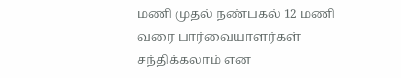மணி முதல் நண்பகல் 12 மணி வரை பார்வையாளர்கள் சந்திக்கலாம் என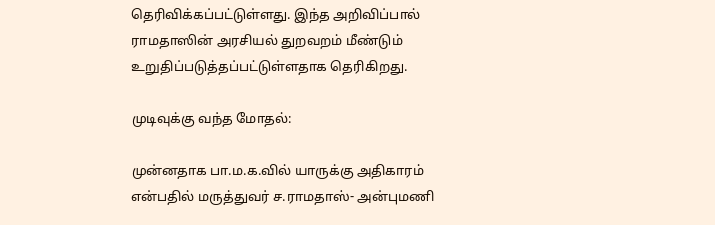தெரிவிக்கப்பட்டுள்ளது. இந்த அறிவிப்பால் ராமதாஸின் அரசியல் துறவறம் மீண்டும் உறுதிப்படுத்தப்பட்டுள்ளதாக தெரிகிறது.

முடிவுக்கு வந்த மோதல்:

முன்னதாக பா.ம.க.வில் யாருக்கு அதிகாரம் என்பதில் மருத்துவர் ச.ராமதாஸ்- அன்புமணி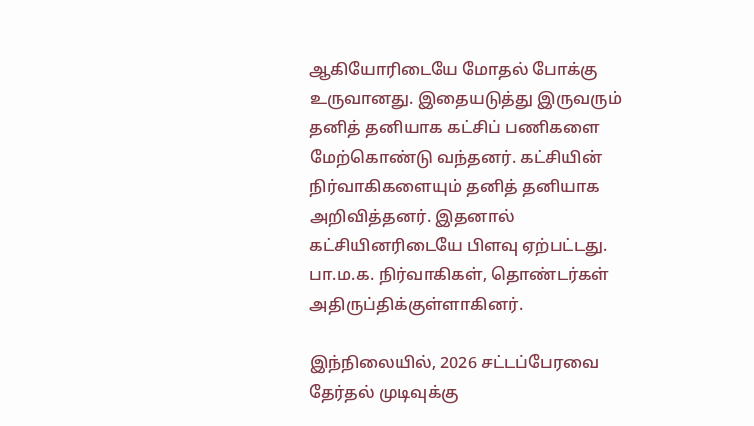ஆகியோரிடையே மோதல் போக்கு உருவானது. இதையடுத்து இருவரும் தனித் தனியாக கட்சிப் பணிகளை மேற்கொண்டு வந்தனர். கட்சியின் நிர்வாகிகளையும் தனித் தனியாக அறிவித்தனர். இதனால் கட்சியினரிடையே பிளவு ஏற்பட்டது. பா.ம.க. நிர்வாகிகள், தொண்டர்கள் அதிருப்திக்குள்ளாகினர்.

இந்நிலையில், 2026 சட்டப்பேரவை தேர்தல் முடிவுக்கு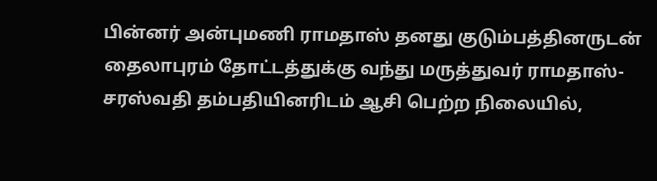பின்னர் அன்புமணி ராமதாஸ் தனது குடும்பத்தினருடன் தைலாபுரம் தோட்டத்துக்கு வந்து மருத்துவர் ராமதாஸ்- சரஸ்வதி தம்பதியினரிடம் ஆசி பெற்ற நிலையில்,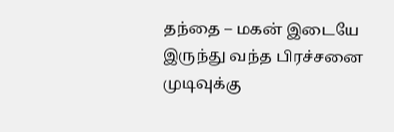தந்தை – மகன் இடையே இருந்து வந்த பிரச்சனை முடிவுக்கு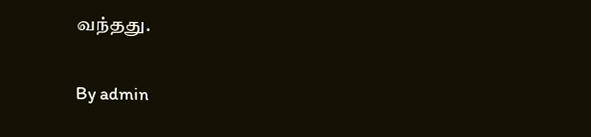வந்தது.

By admin